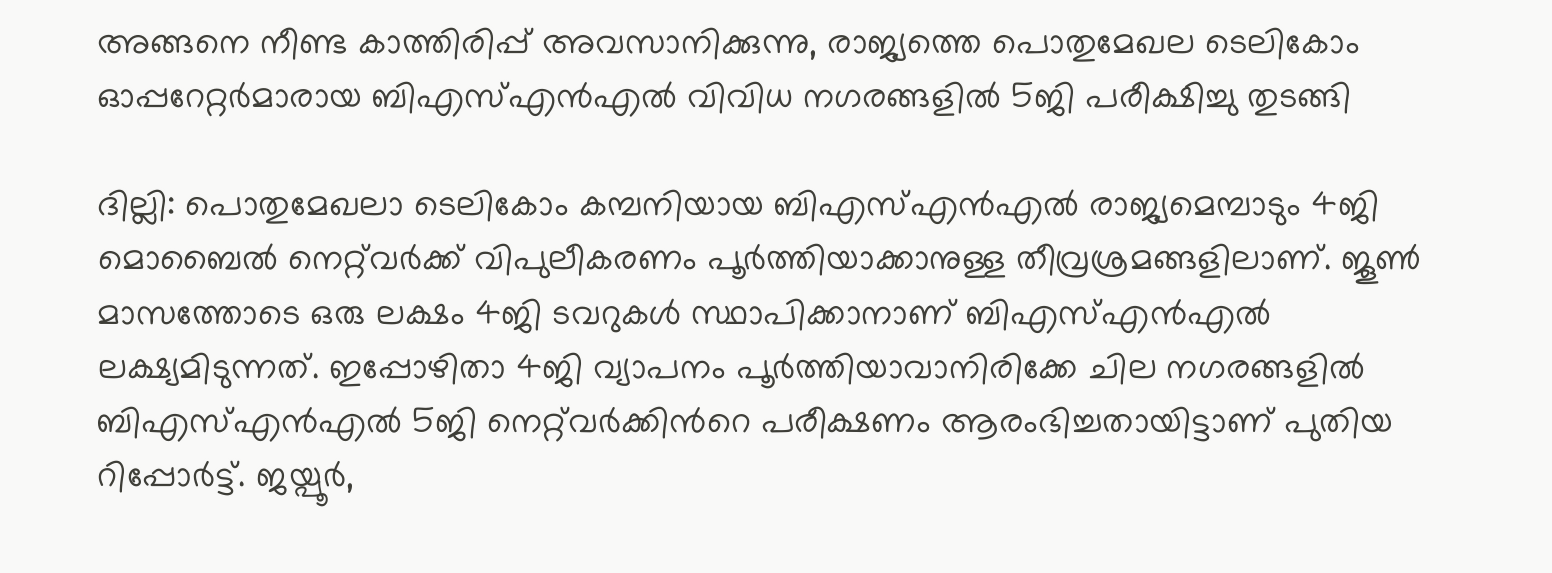അങ്ങനെ നീണ്ട കാത്തിരിപ്പ് അവസാനിക്കുന്നു, രാജ്യത്തെ പൊതുമേഖല ടെലികോം ഓപ്പറേറ്റര്‍മാരായ ബിഎസ്എന്‍എല്‍ വിവിധ നഗരങ്ങളില്‍ 5ജി പരീക്ഷിച്ചു തുടങ്ങി

ദില്ലി: പൊതുമേഖലാ ടെലികോം കമ്പനിയായ ബി‌എസ്‌എൻ‌എൽ രാജ്യമെമ്പാടും 4ജി മൊബൈൽ നെറ്റ്‌വർക്ക് വിപുലീകരണം പൂര്‍ത്തിയാക്കാനുള്ള തീവ്രശ്രമങ്ങളിലാണ്. ജൂൺ മാസത്തോടെ ഒരു ലക്ഷം 4ജി ടവറുകൾ സ്ഥാപിക്കാനാണ് ബിഎസ്എൻഎൽ ലക്ഷ്യമിടുന്നത്. ഇപ്പോഴിതാ 4ജി വ്യാപനം പൂര്‍ത്തിയാവാനിരിക്കേ ചില നഗരങ്ങളിൽ ബി‌എസ്‌എൻ‌എൽ 5ജി നെറ്റ്‌വർക്കിന്‍റെ പരീക്ഷണം ആരംഭിച്ചതായിട്ടാണ് പുതിയ റിപ്പോർട്ട്. ജയ്പൂർ,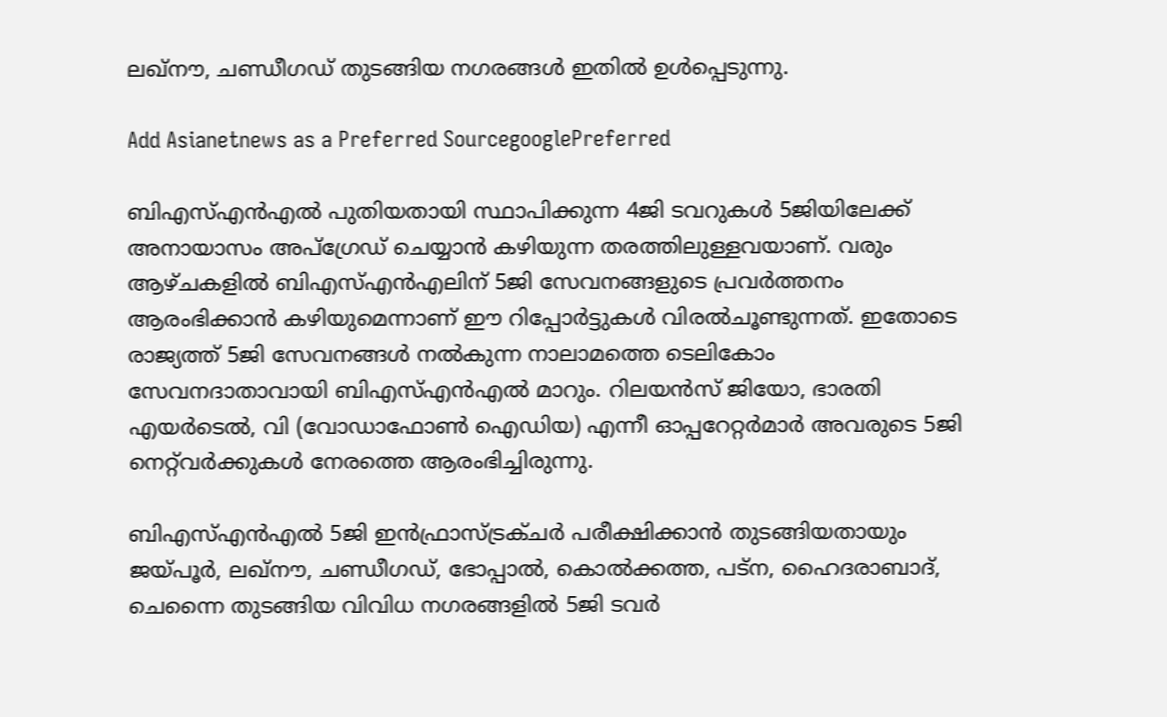ലഖ്‌നൗ, ചണ്ഡീഗഡ് തുടങ്ങിയ നഗരങ്ങൾ ഇതിൽ ഉൾപ്പെടുന്നു.

Add Asianetnews as a Preferred SourcegooglePreferred

ബിഎസ്എന്‍എല്‍ പുതിയതായി സ്ഥാപിക്കുന്ന 4ജി ടവറുകൾ 5ജിയിലേക്ക് അനായാസം അപ്‌ഗ്രേഡ് ചെയ്യാൻ കഴിയുന്ന തരത്തിലുള്ളവയാണ്. വരും ആഴ്ചകളില്‍ ബി‌എസ്‌എൻ‌എലിന് 5ജി സേവനങ്ങളുടെ പ്രവർത്തനം ആരംഭിക്കാൻ കഴിയുമെന്നാണ് ഈ റിപ്പോർട്ടുകൾ വിരൽചൂണ്ടുന്നത്. ഇതോടെ രാജ്യത്ത് 5ജി സേവനങ്ങൾ നൽകുന്ന നാലാമത്തെ ടെലികോം സേവനദാതാവായി ബിഎസ്‍എൻഎൽ മാറും. റിലയന്‍സ് ജിയോ, ഭാരതി എയർടെൽ, വി (വോഡാഫോണ്‍ ഐഡിയ) എന്നീ ഓപ്പറേറ്റര്‍മാര്‍ അവരുടെ 5ജി നെറ്റ്‌വർക്കുകൾ നേരത്തെ ആരംഭിച്ചിരുന്നു.

ബി‌എസ്‌എൻ‌എൽ 5ജി ഇൻഫ്രാസ്ട്രക്ചർ പരീക്ഷിക്കാൻ തുടങ്ങിയതായും ജയ്പൂർ, ലഖ്‌നൗ, ചണ്ഡീഗഡ്, ഭോപ്പാൽ, കൊൽക്കത്ത, പട്‌ന, ഹൈദരാബാദ്, ചെന്നൈ തുടങ്ങിയ വിവിധ നഗരങ്ങളില്‍ 5ജി ടവർ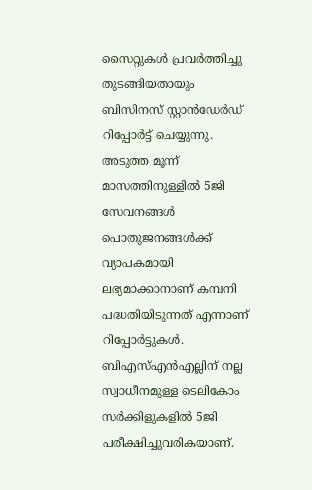സൈറ്റുകൾ പ്രവർത്തിച്ചു തുടങ്ങിയതായും ബിസിനസ് സ്റ്റാൻഡേർഡ് റിപ്പോർട്ട് ചെയ്യുന്നു. അടുത്ത മൂന്ന് മാസത്തിനുള്ളിൽ 5ജി സേവനങ്ങൾ പൊതുജനങ്ങള്‍ക്ക് വ്യാപകമായി ലഭ്യമാക്കാനാണ് കമ്പനി പദ്ധതിയിടുന്നത് എന്നാണ് റിപ്പോർട്ടുകൾ. ബിഎസ്എൻഎല്ലിന് നല്ല സ്വാധീനമുള്ള ടെലികോം സർക്കിളുകളിൽ 5ജി പരീക്ഷിച്ചുവരികയാണ്.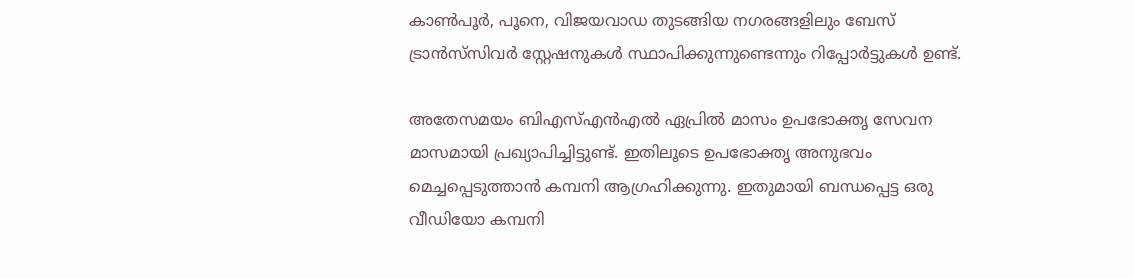കാൺപൂർ, പൂനെ, വിജയവാഡ തുടങ്ങിയ നഗരങ്ങളിലും ബേസ് ട്രാൻസ്‌സിവർ സ്റ്റേഷനുകൾ സ്ഥാപിക്കുന്നുണ്ടെന്നും റിപ്പോർട്ടുകൾ ഉണ്ട്.

അതേസമയം ബി‌എസ്‌എൻ‌എൽ ഏപ്രിൽ മാസം ഉപഭോക്തൃ സേവന മാസമായി പ്രഖ്യാപിച്ചിട്ടുണ്ട്. ഇതിലൂടെ ഉപഭോക്തൃ അനുഭവം മെച്ചപ്പെടുത്താൻ കമ്പനി ആഗ്രഹിക്കുന്നു. ഇതുമായി ബന്ധപ്പെട്ട ഒരു വീഡിയോ കമ്പനി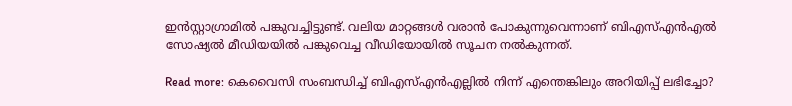ഇൻസ്റ്റാഗ്രാമിൽ പങ്കുവച്ചിട്ടുണ്ട്. വലിയ മാറ്റങ്ങൾ വരാൻ പോകുന്നുവെന്നാണ് ബിഎസ്എൻഎൽ സോഷ്യൽ മീഡിയയിൽ പങ്കുവെച്ച വീഡിയോയിൽ സൂചന നൽകുന്നത്.

Read more: കെ‌വൈ‌സി സംബന്ധിച്ച് ബി‌എസ്‌എൻ‌എല്ലിൽ നിന്ന് എന്തെങ്കിലും അറിയിപ്പ് ലഭിച്ചോ?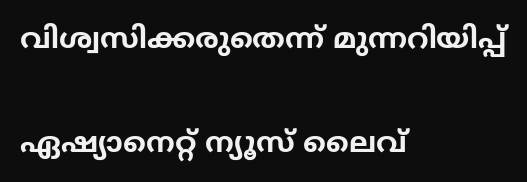വിശ്വസിക്കരുതെന്ന് മുന്നറിയിപ്പ്

ഏഷ്യാനെറ്റ് ന്യൂസ് ലൈവ്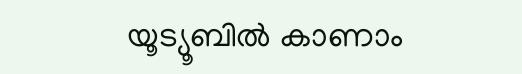യൂട്യൂബിൽ കാണാം